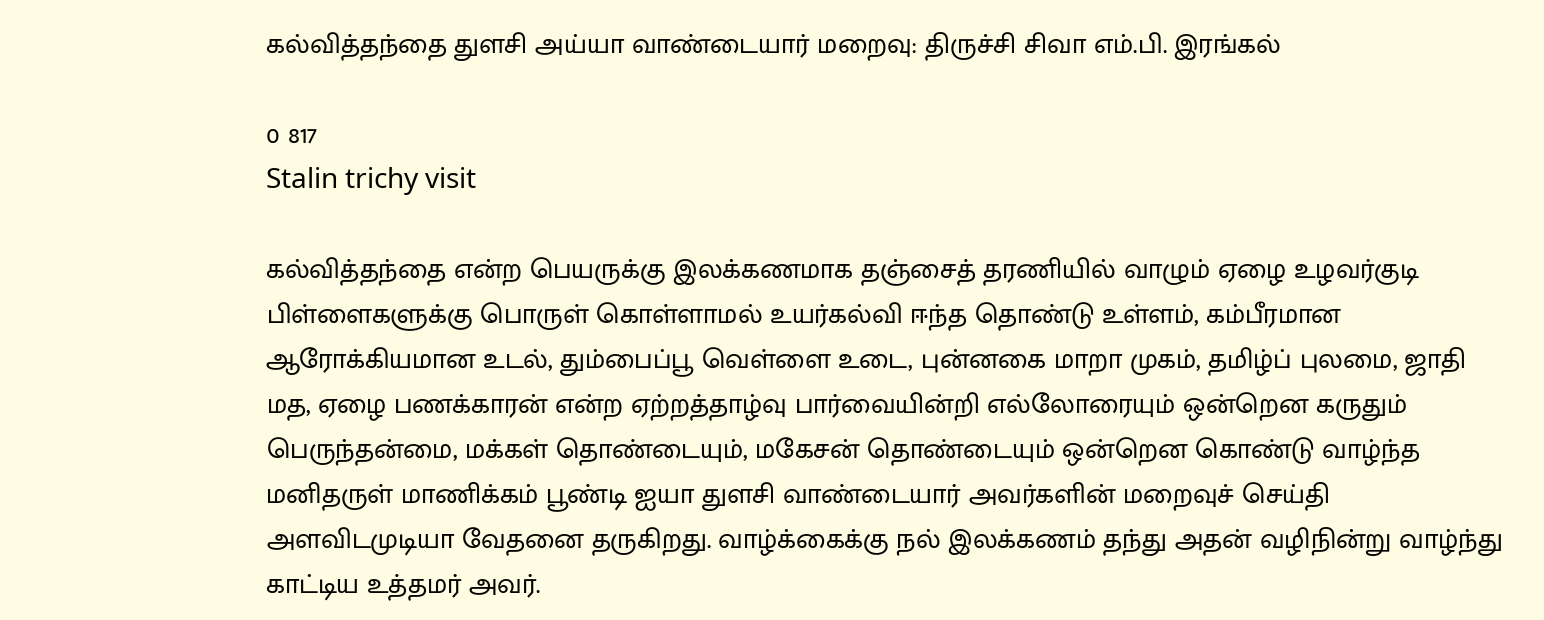கல்வித்தந்தை துளசி அய்யா வாண்டையார் மறைவு: திருச்சி சிவா எம்.பி. இரங்கல்

0 817
Stalin trichy visit

கல்வித்தந்தை என்ற பெயருக்கு இலக்கணமாக தஞ்சைத் தரணியில் வாழும் ஏழை உழவர்குடி பிள்ளைகளுக்கு பொருள் கொள்ளாமல் உயர்கல்வி ஈந்த தொண்டு உள்ளம், கம்பீரமான ஆரோக்கியமான உடல், தும்பைப்பூ வெள்ளை உடை, புன்னகை மாறா முகம், தமிழ்ப் புலமை, ஜாதி மத, ஏழை பணக்காரன் என்ற ஏற்றத்தாழ்வு பார்வையின்றி எல்லோரையும் ஒன்றென கருதும் பெருந்தன்மை, மக்கள் தொண்டையும், மகேசன் தொண்டையும் ஒன்றென கொண்டு வாழ்ந்த மனிதருள் மாணிக்கம் பூண்டி ஐயா துளசி வாண்டையார் அவர்களின் மறைவுச் செய்தி அளவிடமுடியா வேதனை தருகிறது. வாழ்க்கைக்கு நல் இலக்கணம் தந்து அதன் வழிநின்று வாழ்ந்து காட்டிய உத்தமர் அவர்.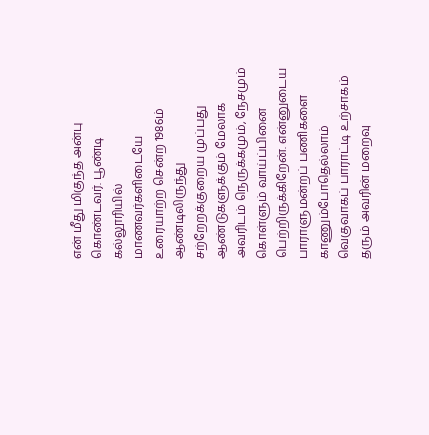என் மீது மிகுந்த அன்பு கொண்டவர். பூண்டி கல்லூரியில் மாணவர்களிடையே உரையாற்ற சென்ற 1986ம் ஆண்டிலிருந்து சற்றேறக்குறைய முப்பது ஆண்டுகளுக்கும் மேலாக அவரிடம் நெருக்கமும், நேசமும் கொள்ளும் வாய்ப்பினை பெற்றிருக்கிறேன். என்னுடைய பாராளுமன்றப் பணிகளை காணும்போதெல்லாம் வெகுவாகப் பாராட்டி உற்சாகம் தரும் அவரின் மறைவு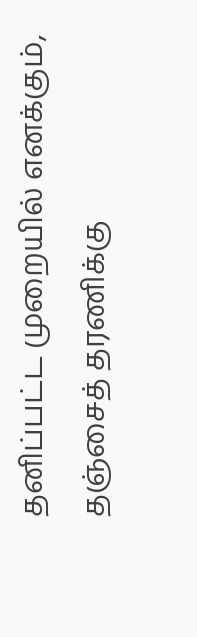தனிப்பட்ட முறையில் எனக்கும், தஞ்சைத் தரணிக்கு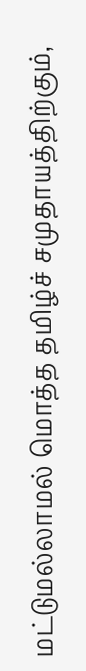மட்டுமல்லாமல் மொத்த தமிழ்ச் சமுதாயத்திற்கும்,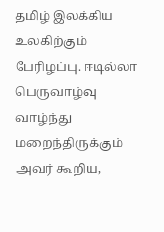தமிழ் இலக்கிய உலகிற்கும் பேரிழப்பு. ஈடில்லா பெருவாழ்வு வாழ்ந்து மறைந்திருக்கும் அவர் கூறிய,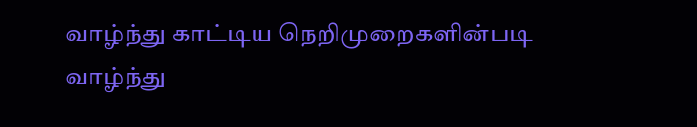வாழ்ந்து காட்டிய நெறிமுறைகளின்படி வாழ்ந்து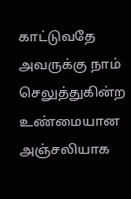காட்டுவதே அவருக்கு நாம் செலுத்துகின்ற உண்மையான அஞ்சலியாக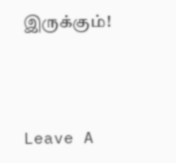இருக்கும்!



Leave A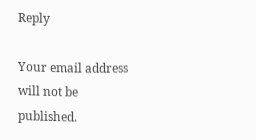Reply

Your email address will not be published.